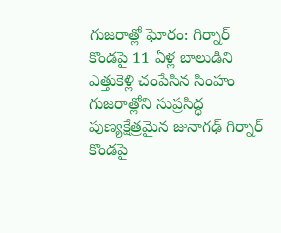గుజరాత్లో ఘోరం: గిర్నార్ కొండపై 11 ఏళ్ల బాలుడిని ఎత్తుకెళ్లి చంపేసిన సింహం
గుజరాత్లోని సుప్రసిద్ధ పుణ్యక్షేత్రమైన జునాగఢ్ గిర్నార్ కొండపై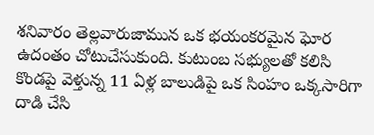శనివారం తెల్లవారుజామున ఒక భయంకరమైన ఘోర ఉదంతం చోటుచేసుకుంది. కుటుంబ సభ్యులతో కలిసి కొండపై వెళ్తున్న 11 ఏళ్ల బాలుడిపై ఒక సింహం ఒక్కసారిగా దాడి చేసి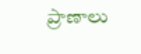ప్రాణాలు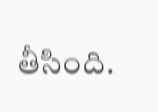తీసింది.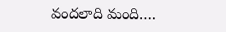వందలాది మంది….